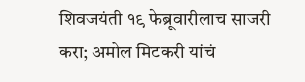शिवजयंती १९ फेब्रूवारीलाच साजरी करा; अमोल मिटकरी यांचं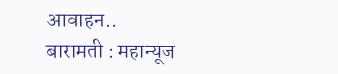आवाहन..
बारामती : महान्यूज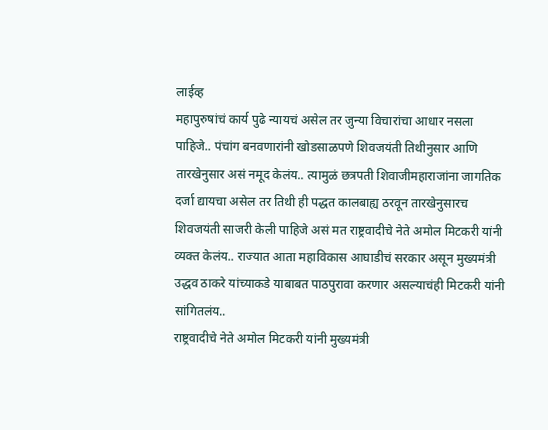लाईव्ह
महापुरुषांचं कार्य पुढे न्यायचं असेल तर जुन्या विचारांचा आधार नसला पाहिजे.. पंचांग बनवणारांनी खोडसाळपणे शिवजयंती तिथीनुसार आणि तारखेनुसार असं नमूद केलंय.. त्यामुळं छत्रपती शिवाजीमहाराजांना जागतिक दर्जा द्यायचा असेल तर तिथी ही पद्धत कालबाह्य ठरवून तारखेनुसारच शिवजयंती साजरी केली पाहिजे असं मत राष्ट्रवादीचे नेते अमोल मिटकरी यांनी व्यक्त केलंय.. राज्यात आता महाविकास आघाडीचं सरकार असून मुख्यमंत्री उद्धव ठाकरे यांच्याकडे याबाबत पाठपुरावा करणार असल्याचंही मिटकरी यांनी सांगितलंय..
राष्ट्रवादीचे नेते अमोल मिटकरी यांनी मुख्यमंत्री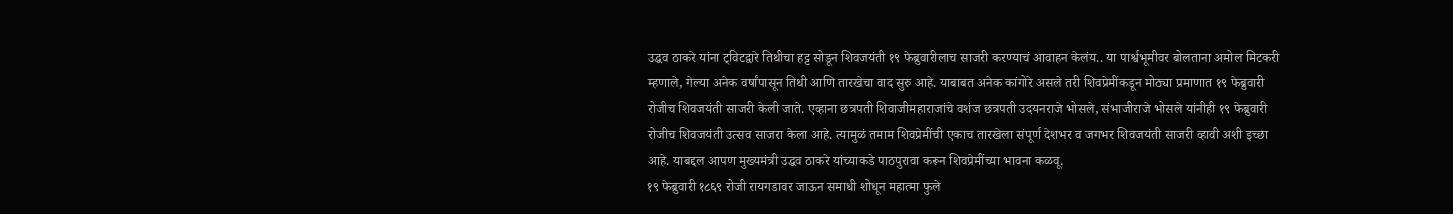उद्धव ठाकरे यांना ट्विटद्वारे तिथीचा हट्ट सोडून शिवजयंती १९ फेब्रुवारीलाच साजरी करण्याचं आवाहन केलंय.. या पार्श्वभूमीवर बोलताना अमोल मिटकरी म्हणाले, गेल्या अनेक वर्षांपासून तिथी आणि तारखेचा वाद सुरु आहे. याबाबत अनेक कांगोरे असले तरी शिवप्रेमींकडून मोठ्या प्रमाणात १९ फेब्रुवारी रोजीच शिवजयंती साजरी केली जाते. एव्हाना छत्रपती शिवाजीमहाराजांचे वशंज छत्रपती उदयनराजे भोसले, संभाजीराजे भोसले यांनीही १९ फेब्रुवारी रोजीच शिवजयंती उत्सव साजरा केला आहे. त्यामुळं तमाम शिवप्रेमींची एकाच तारखेला संपूर्ण देशभर व जगभर शिवजयंती साजरी व्हावी अशी इच्छा आहे. याबद्दल आपण मुख्यमंत्री उद्धव ठाकरे यांच्याकडे पाठपुरावा करून शिवप्रेमींच्या भावना कळवू.
१९ फेब्रुवारी १८६९ रोजी रायगडावर जाऊन समाधी शोधून महात्मा फुले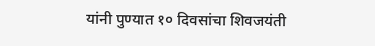यांनी पुण्यात १० दिवसांचा शिवजयंती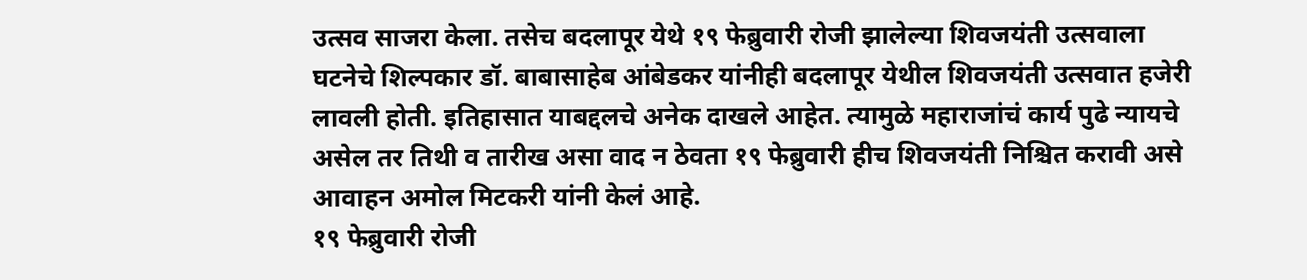उत्सव साजरा केला. तसेच बदलापूर येथे १९ फेब्रुवारी रोजी झालेल्या शिवजयंती उत्सवाला घटनेचे शिल्पकार डॉ. बाबासाहेब आंबेडकर यांनीही बदलापूर येथील शिवजयंती उत्सवात हजेरी लावली होती. इतिहासात याबद्दलचे अनेक दाखले आहेत. त्यामुळे महाराजांचं कार्य पुढे न्यायचे असेल तर तिथी व तारीख असा वाद न ठेवता १९ फेब्रुवारी हीच शिवजयंती निश्चित करावी असे आवाहन अमोल मिटकरी यांनी केलं आहे.
१९ फेब्रुवारी रोजी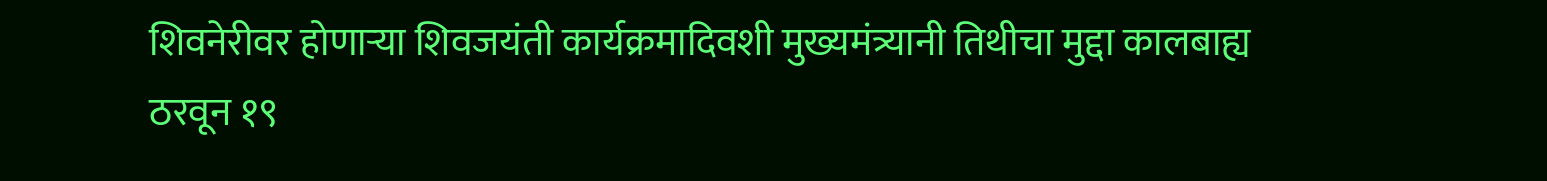शिवनेरीवर होणाऱ्या शिवजयंती कार्यक्रमादिवशी मुख्यमंत्र्यानी तिथीचा मुद्दा कालबाह्य ठरवून १९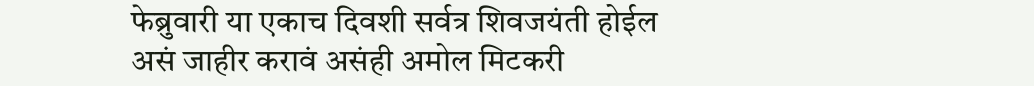फेब्रुवारी या एकाच दिवशी सर्वत्र शिवजयंती होईल असं जाहीर करावं असंही अमोल मिटकरी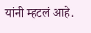यांनी म्हटलं आहे.